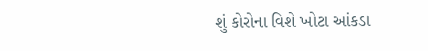શું કોરોના વિશે ખોટા આંકડા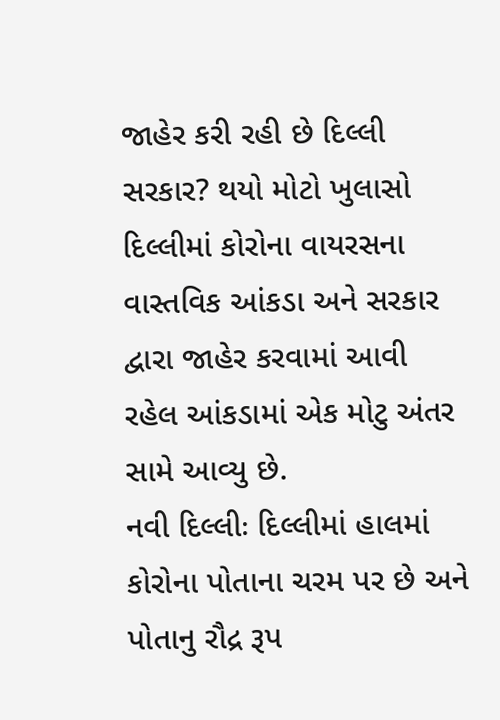જાહેર કરી રહી છે દિલ્લી સરકાર? થયો મોટો ખુલાસો
દિલ્લીમાં કોરોના વાયરસના વાસ્તવિક આંકડા અને સરકાર દ્વારા જાહેર કરવામાં આવી રહેલ આંકડામાં એક મોટુ અંતર સામે આવ્યુ છે.
નવી દિલ્લીઃ દિલ્લીમાં હાલમાં કોરોના પોતાના ચરમ પર છે અને પોતાનુ રૌદ્ર રૂપ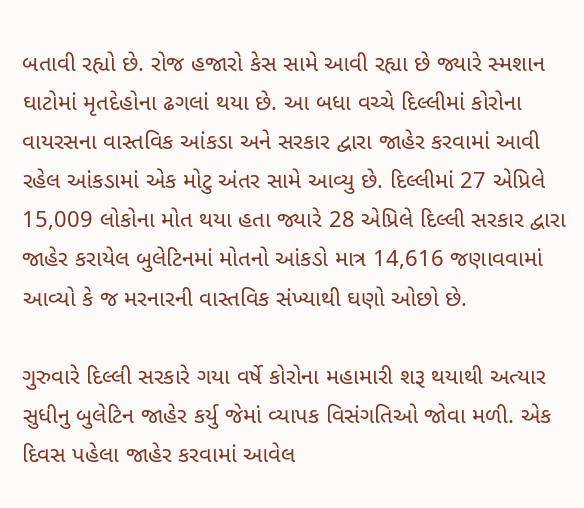બતાવી રહ્યો છે. રોજ હજારો કેસ સામે આવી રહ્યા છે જ્યારે સ્મશાન ઘાટોમાં મૃતદેહોના ઢગલાં થયા છે. આ બધા વચ્ચે દિલ્લીમાં કોરોના વાયરસના વાસ્તવિક આંકડા અને સરકાર દ્વારા જાહેર કરવામાં આવી રહેલ આંકડામાં એક મોટુ અંતર સામે આવ્યુ છે. દિલ્લીમાં 27 એપ્રિલે 15,009 લોકોના મોત થયા હતા જ્યારે 28 એપ્રિલે દિલ્લી સરકાર દ્વારા જાહેર કરાયેલ બુલેટિનમાં મોતનો આંકડો માત્ર 14,616 જણાવવામાં આવ્યો કે જ મરનારની વાસ્તવિક સંખ્યાથી ઘણો ઓછો છે.

ગુરુવારે દિલ્લી સરકારે ગયા વર્ષે કોરોના મહામારી શરૂ થયાથી અત્યાર સુધીનુ બુલેટિન જાહેર કર્યુ જેમાં વ્યાપક વિસંગતિઓ જોવા મળી. એક દિવસ પહેલા જાહેર કરવામાં આવેલ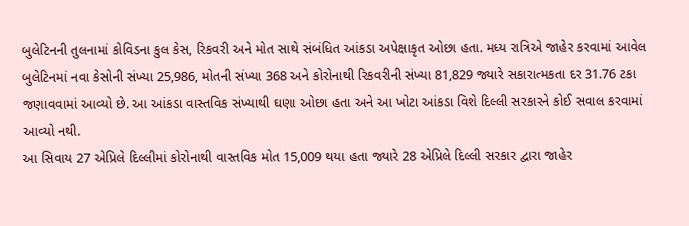બુલેટિનની તુલનામાં કોવિડના કુલ કેસ, રિકવરી અને મોત સાથે સંબંધિત આંકડા અપેક્ષાકૃત ઓછા હતા. મધ્ય રાત્રિએ જાહેર કરવામાં આવેલ બુલેટિનમાં નવા કેસોની સંખ્યા 25,986, મોતની સંખ્યા 368 અને કોરોનાથી રિકવરીની સંખ્યા 81,829 જ્યારે સકારાત્મકતા દર 31.76 ટકા જણાવવામાં આવ્યો છે. આ આંકડા વાસ્તવિક સંખ્યાથી ઘણા ઓછા હતા અને આ ખોટા આંકડા વિશે દિલ્લી સરકારને કોઈ સવાલ કરવામાં આવ્યો નથી.
આ સિવાય 27 એપ્રિલે દિલ્લીમાં કોરોનાથી વાસ્તવિક મોત 15,009 થયા હતા જ્યારે 28 એપ્રિલે દિલ્લી સરકાર દ્વારા જાહેર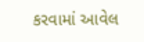કરવામાં આવેલ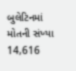બુલેટિનમાં મોતની સંખ્યા 14,616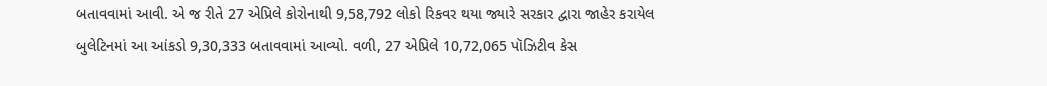બતાવવામાં આવી. એ જ રીતે 27 એપ્રિલે કોરોનાથી 9,58,792 લોકો રિકવર થયા જ્યારે સરકાર દ્વારા જાહેર કરાયેલ બુલેટિનમાં આ આંકડો 9,30,333 બતાવવામાં આવ્યો. વળી, 27 એપ્રિલે 10,72,065 પૉઝિટીવ કેસ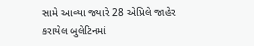સામે આવ્યા જ્યારે 28 એપ્રિલે જાહેર કરાયેલ બુલેટિનમાં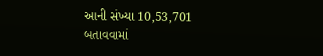આની સંખ્યા 10,53,701 બતાવવામાં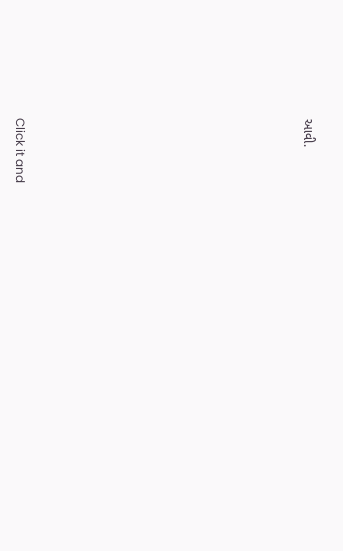આવી.












Click it and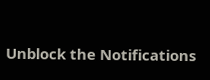Unblock the Notifications